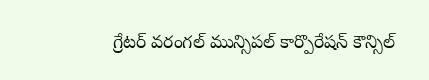గ్రేటర్ వరంగల్ మున్సిపల్ కార్పొరేషన్ కౌన్సిల్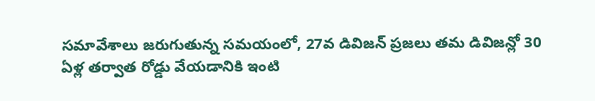సమావేశాలు జరుగుతున్న సమయంలో, 27వ డివిజన్ ప్రజలు తమ డివిజన్లో 30 ఏళ్ల తర్వాత రోడ్డు వేయడానికి ఇంటి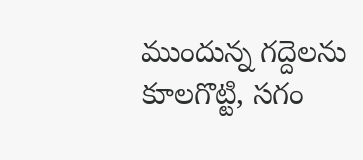ముందున్న గద్దెలను కూలగొట్టి, సగం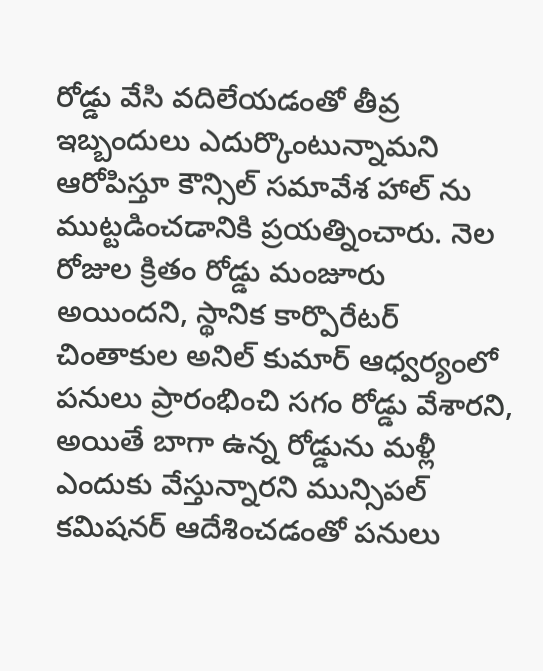రోడ్డు వేసి వదిలేయడంతో తీవ్ర ఇబ్బందులు ఎదుర్కొంటున్నామని ఆరోపిస్తూ కౌన్సిల్ సమావేశ హాల్ ను ముట్టడించడానికి ప్రయత్నించారు. నెల రోజుల క్రితం రోడ్డు మంజూరు అయిందని, స్థానిక కార్పొరేటర్ చింతాకుల అనిల్ కుమార్ ఆధ్వర్యంలో పనులు ప్రారంభించి సగం రోడ్డు వేశారని, అయితే బాగా ఉన్న రోడ్డును మళ్లీ ఎందుకు వేస్తున్నారని మున్సిపల్ కమిషనర్ ఆదేశించడంతో పనులు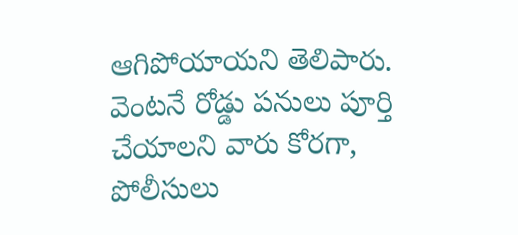ఆగిపోయాయని తెలిపారు. వెంటనే రోడ్డు పనులు పూర్తి చేయాలని వారు కోరగా, పోలీసులు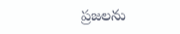ప్రజలను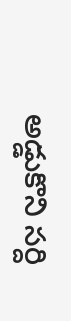అడ్డుకొని సర్ది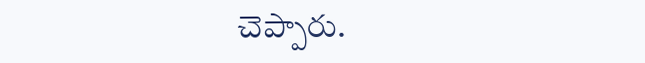చెప్పారు.